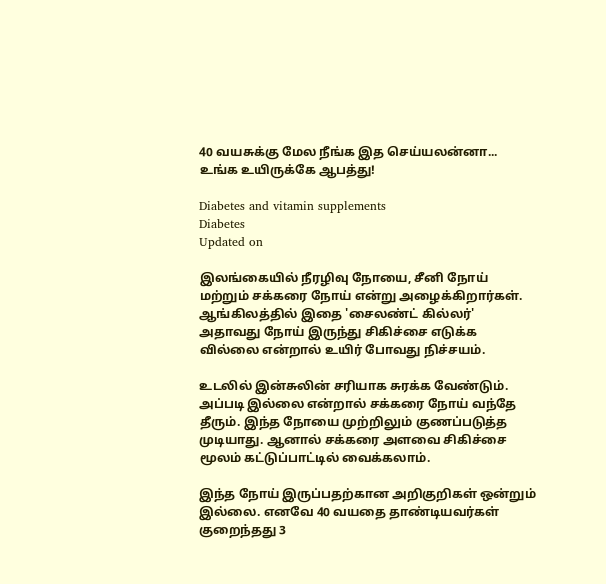40 வயசுக்கு மேல நீங்க இத செய்யலன்னா... உங்க உயிருக்கே ஆபத்து!

Diabetes and vitamin supplements
Diabetes
Updated on

இலங்கையில் நீரழிவு நோயை, சீனி நோய் மற்றும் சக்கரை நோய் என்று அழைக்கிறார்கள். ஆங்கிலத்தில் இதை 'சைலண்ட் கில்லர்' அதாவது நோய் இருந்து சிகிச்சை எடுக்க வில்லை என்றால் உயிர் போவது நிச்சயம்.

உடலில் இன்சுலின் சரியாக சுரக்க வேண்டும். அப்படி இல்லை என்றால் சக்கரை நோய் வந்தே தீரும். இந்த நோயை முற்றிலும் குணப்படுத்த முடியாது. ஆனால் சக்கரை அளவை சிகிச்சை மூலம் கட்டுப்பாட்டில் வைக்கலாம்.

இந்த நோய் இருப்பதற்கான அறிகுறிகள் ஒன்றும் இல்லை. எனவே 40 வயதை தாண்டியவர்கள் குறைந்தது 3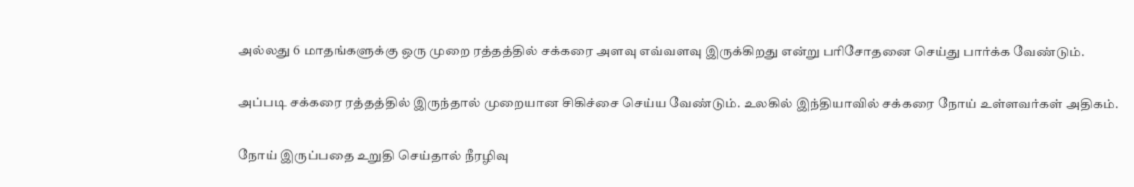அல்லது 6 மாதங்களுக்கு ஒரு முறை ரத்தத்தில் சக்கரை அளவு எவ்வளவு இருக்கிறது என்று பரிசோதனை செய்து பார்க்க வேண்டும்.

அப்படி சக்கரை ரத்தத்தில் இருந்தால் முறையான சிகிச்சை செய்ய வேண்டும். உலகில் இந்தியாவில் சக்கரை நோய் உள்ளவர்கள் அதிகம்.

நோய் இருப்பதை உறுதி செய்தால் நீரழிவு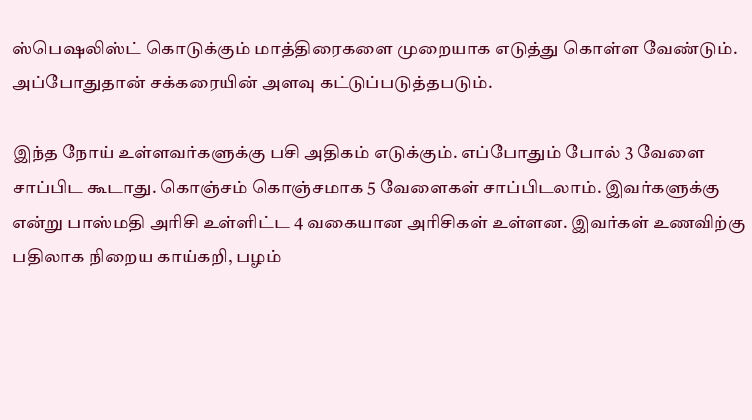ஸ்பெஷலிஸ்ட் கொடுக்கும் மாத்திரைகளை முறையாக எடுத்து கொள்ள வேண்டும். அப்போதுதான் சக்கரையின் அளவு கட்டுப்படுத்தபடும்.

இந்த நோய் உள்ளவர்களுக்கு பசி அதிகம் எடுக்கும். எப்போதும் போல் 3 வேளை சாப்பிட கூடாது. கொஞ்சம் கொஞ்சமாக 5 வேளைகள் சாப்பிடலாம். இவர்களுக்கு என்று பாஸ்மதி அரிசி உள்ளிட்ட 4 வகையான அரிசிகள் உள்ளன. இவர்கள் உணவிற்கு பதிலாக நிறைய காய்கறி, பழம்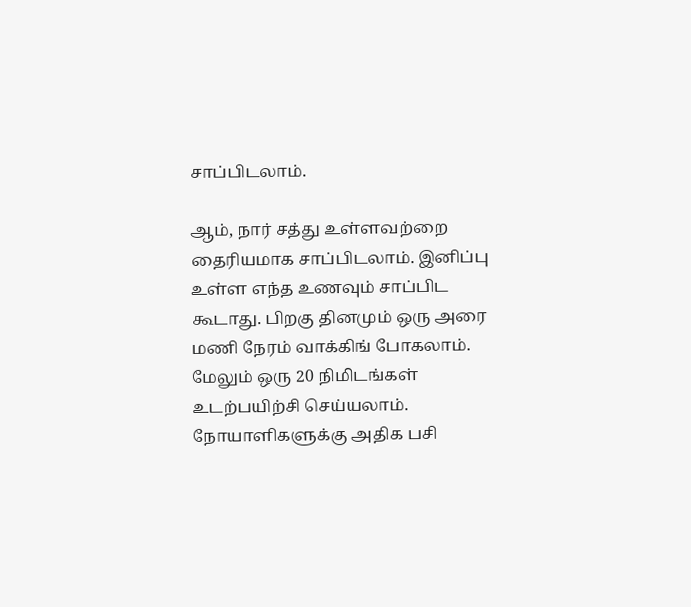சாப்பிடலாம்.

ஆம், நார் சத்து உள்ளவற்றை தைரியமாக சாப்பிடலாம். இனிப்பு உள்ள எந்த உணவும் சாப்பிட கூடாது. பிறகு தினமும் ஒரு அரை மணி நேரம் வாக்கிங் போகலாம். மேலும் ஒரு 20 நிமிடங்கள் உடற்பயிற்சி செய்யலாம். நோயாளிகளுக்கு அதிக பசி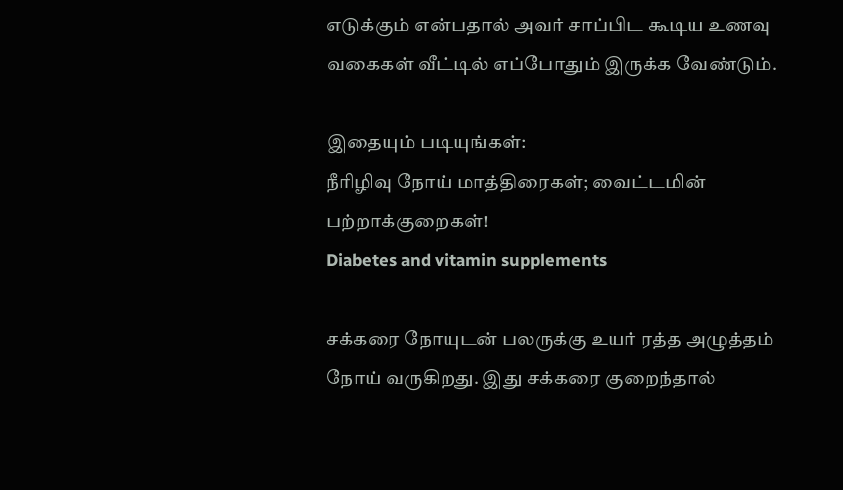எடுக்கும் என்பதால் அவர் சாப்பிட கூடிய உணவு வகைகள் வீட்டில் எப்போதும் இருக்க வேண்டும்.

இதையும் படியுங்கள்:
நீரிழிவு நோய் மாத்திரைகள்; வைட்டமின் பற்றாக்குறைகள்!
Diabetes and vitamin supplements

சக்கரை நோயுடன் பலருக்கு உயர் ரத்த அழுத்தம் நோய் வருகிறது. இது சக்கரை குறைந்தால்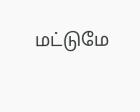மட்டுமே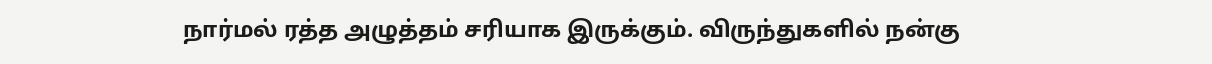நார்மல் ரத்த அழுத்தம் சரியாக இருக்கும். விருந்துகளில் நன்கு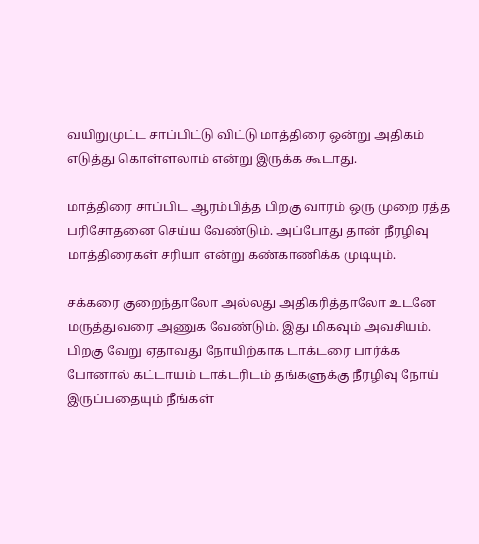வயிறுமுட்ட சாப்பிட்டு விட்டு மாத்திரை ஒன்று அதிகம் எடுத்து கொள்ளலாம் என்று இருக்க கூடாது.

மாத்திரை சாப்பிட ஆரம்பித்த பிறகு வாரம் ஒரு முறை ரத்த பரிசோதனை செய்ய வேண்டும். அப்போது தான் நீரழிவு மாத்திரைகள் சரியா என்று கண்காணிக்க முடியும்.

சக்கரை குறைந்தாலோ அல்லது அதிகரித்தாலோ உடனே மருத்துவரை அணுக வேண்டும். இது மிகவும் அவசியம். பிறகு வேறு ஏதாவது நோயிற்காக டாக்டரை பார்க்க போனால் கட்டாயம் டாக்டரிடம் தங்களுக்கு நீரழிவு நோய் இருப்பதையும் நீங்கள்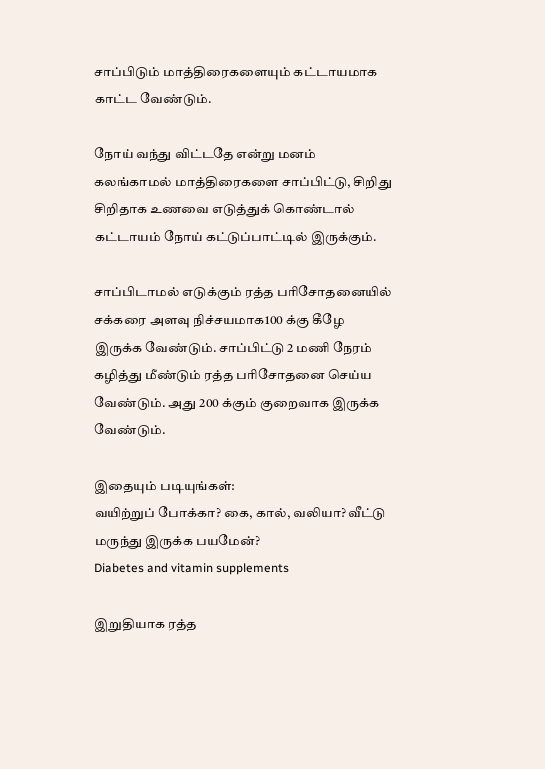சாப்பிடும் மாத்திரைகளையும் கட்டாயமாக காட்ட வேண்டும்.

நோய் வந்து விட்டதே என்று மனம் கலங்காமல் மாத்திரைகளை சாப்பிட்டு, சிறிது சிறிதாக உணவை எடுத்துக் கொண்டால் கட்டாயம் நோய் கட்டுப்பாட்டில் இருக்கும்.

சாப்பிடாமல் எடுக்கும் ரத்த பரிசோதனையில் சக்கரை அளவு நிச்சயமாக100 க்கு கீழே இருக்க வேண்டும். சாப்பிட்டு 2 மணி நேரம் கழித்து மீண்டும் ரத்த பரிசோதனை செய்ய வேண்டும். அது 200 க்கும் குறைவாக இருக்க வேண்டும்.

இதையும் படியுங்கள்:
வயிற்றுப் போக்கா? கை, கால், வலியா? வீட்டு மருந்து இருக்க பயமேன்?
Diabetes and vitamin supplements

இறுதியாக ரத்த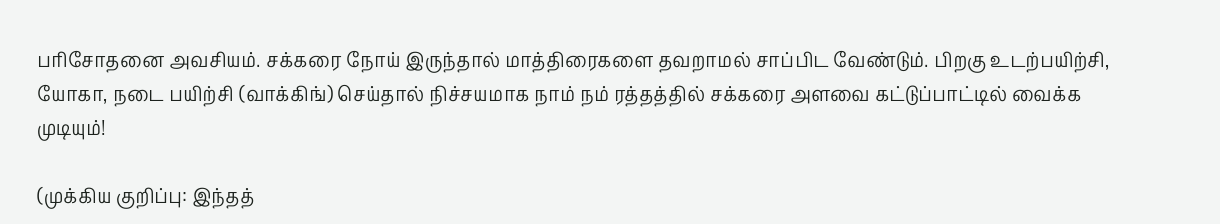பரிசோதனை அவசியம். சக்கரை நோய் இருந்தால் மாத்திரைகளை தவறாமல் சாப்பிட வேண்டும். பிறகு உடற்பயிற்சி, யோகா, நடை பயிற்சி (வாக்கிங்) செய்தால் நிச்சயமாக நாம் நம் ரத்தத்தில் சக்கரை அளவை கட்டுப்பாட்டில் வைக்க முடியும்!

(முக்கிய குறிப்பு: இந்தத்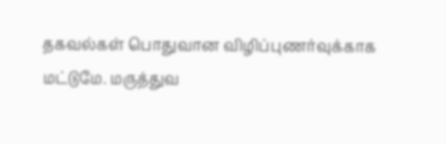தகவல்கள் பொதுவான விழிப்புணர்வுக்காக மட்டுமே. மருத்துவ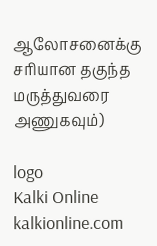ஆலோசனைக்கு சரியான தகுந்த மருத்துவரை அணுகவும்)

logo
Kalki Online
kalkionline.com